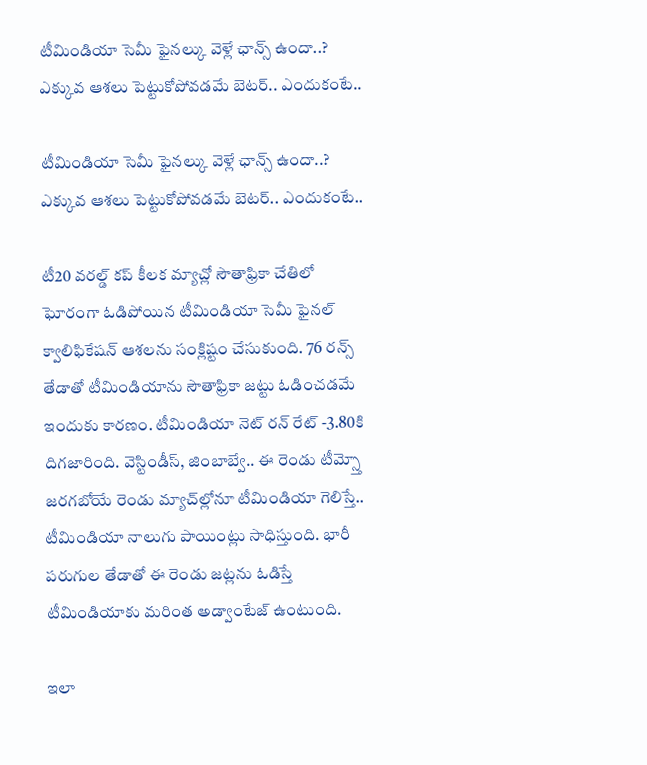టీమిండియా సెమీ ఫైనల్కు వెళ్లే ఛాన్స్ ఉందా..? ఎక్కువ ఆశలు పెట్టుకోపోవడమే బెటర్.. ఎందుకంటే..

టీమిండియా సెమీ ఫైనల్కు వెళ్లే ఛాన్స్ ఉందా..? ఎక్కువ ఆశలు పెట్టుకోపోవడమే బెటర్.. ఎందుకంటే..

టీ20 వరల్డ్ కప్ కీలక మ్యాచ్లో సౌతాఫ్రికా చేతిలో ఘోరంగా ఓడిపోయిన టీమిండియా సెమీ ఫైనల్ క్వాలిఫికేషన్ ఆశలను సంక్లిష్టం చేసుకుంది. 76 రన్స్ తేడాతో టీమిండియాను సౌతాఫ్రికా జట్టు ఓడించడమే ఇందుకు కారణం. టీమిండియా నెట్ రన్ రేట్ -3.80కి దిగజారింది. వెస్టిండీస్, జింబాబ్వే.. ఈ రెండు టీమ్స్తో జరగబోయే రెండు మ్యాచ్‌ల్లోనూ టీమిండియా గెలిస్తే.. టీమిండియా నాలుగు పాయింట్లు సాధిస్తుంది. భారీ పరుగుల తేడాతో ఈ రెండు జట్లను ఓడిస్తే టీమిండియాకు మరింత అడ్వాంటేజ్ ఉంటుంది.

ఇలా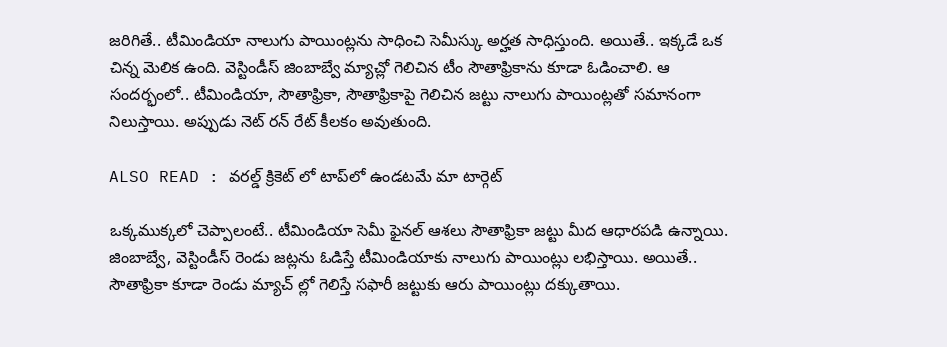జరిగితే.. టీమిండియా నాలుగు పాయింట్లను సాధించి సెమీస్కు అర్హత సాధిస్తుంది. అయితే.. ఇక్కడే ఒక చిన్న మెలిక ఉంది. వెస్టిండీస్ జింబాబ్వే మ్యాచ్లో గెలిచిన టీం సౌతాఫ్రికాను కూడా ఓడించాలి. ఆ సందర్భంలో.. టీమిండియా, సౌతాఫ్రికా, సౌతాఫ్రికాపై గెలిచిన జట్టు నాలుగు పాయింట్లతో సమానంగా నిలుస్తాయి. అప్పుడు నెట్ రన్ రేట్ కీలకం అవుతుంది.

ALSO READ : వరల్డ్ క్రికెట్ లో టాప్‌‌‌‌‌‌‌‌లో ఉండటమే మా టార్గెట్‌‌‌‌‌‌‌‌

ఒక్కముక్కలో చెప్పాలంటే.. టీమిండియా సెమీ ఫైనల్ ఆశలు సౌతాఫ్రికా జట్టు మీద ఆధారపడి ఉన్నాయి. జింబాబ్వే, వెస్టిండీస్ రెండు జట్లను ఓడిస్తే టీమిండియాకు నాలుగు పాయింట్లు లభిస్తాయి. అయితే.. సౌతాఫ్రికా కూడా రెండు మ్యాచ్ ల్లో గెలిస్తే సఫారీ జట్టుకు ఆరు పాయింట్లు దక్కుతాయి.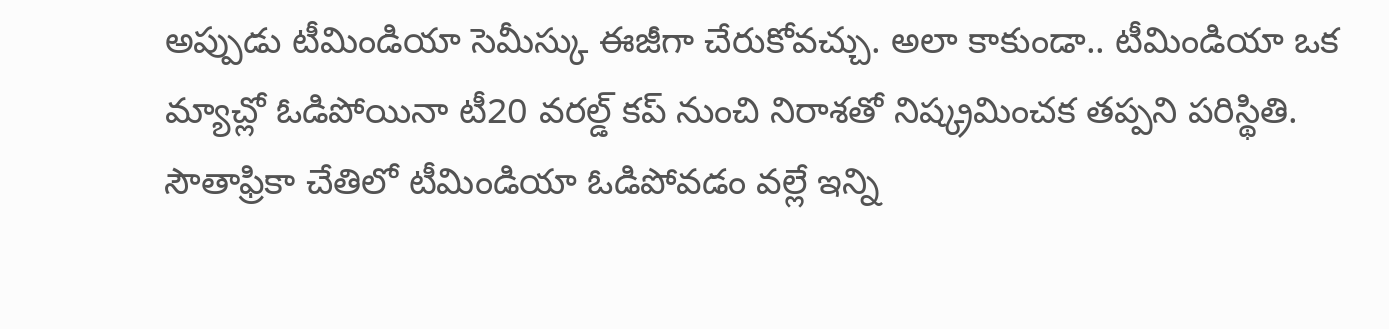అప్పుడు టీమిండియా సెమీస్కు ఈజీగా చేరుకోవచ్చు. అలా కాకుండా.. టీమిండియా ఒక మ్యాచ్లో ఓడిపోయినా టీ20 వరల్డ్ కప్ నుంచి నిరాశతో నిష్క్రమించక తప్పని పరిస్థితి. సౌతాఫ్రికా చేతిలో టీమిండియా ఓడిపోవడం వల్లే ఇన్ని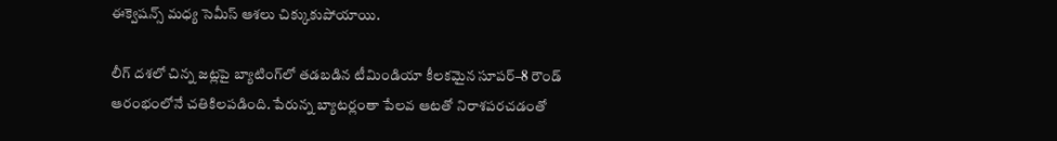ఈక్వెషన్స్ మధ్య సెమీస్ ఆశలు చిక్కుకుపోయాయి.

లీగ్ దశలో చిన్న జట్లపై బ్యాటింగ్‌‌‌‌‌‌‌‌లో తడబడిన టీమిండియా కీలకమైన సూపర్‌‌‌‌‌‌‌‌‌‌‌‌‌‌‌‌–8 రౌండ్‌‌‌‌‌‌‌‌ ఆరంభంలోనే చతికిలపడింది. పేరున్న బ్యాటర్లంతా పేలవ ఆటతో నిరాశపరచడంతో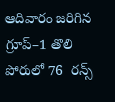ఆదివారం జరిగిన గ్రూప్‌‌‌‌‌‌‌‌–1 తొలి పోరులో 76  రన్స్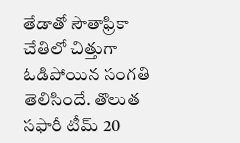తేడాతో సౌతాఫ్రికా చేతిలో చిత్తుగా ఓడిపోయిన సంగతి తెలిసిందే. తొలుత సఫారీ టీమ్ 20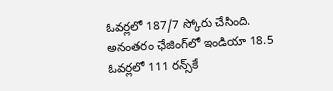ఓవర్లలో 187/7 స్కోరు చేసింది. అనంతరం ఛేజింగ్‌‌‌‌‌‌‌‌లో ఇండియా 18.5 ఓవర్లలో 111 రన్స్‌‌‌‌‌‌‌‌కే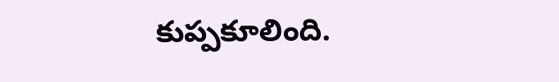కుప్పకూలింది.